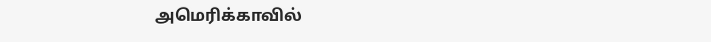அமெரிக்காவில்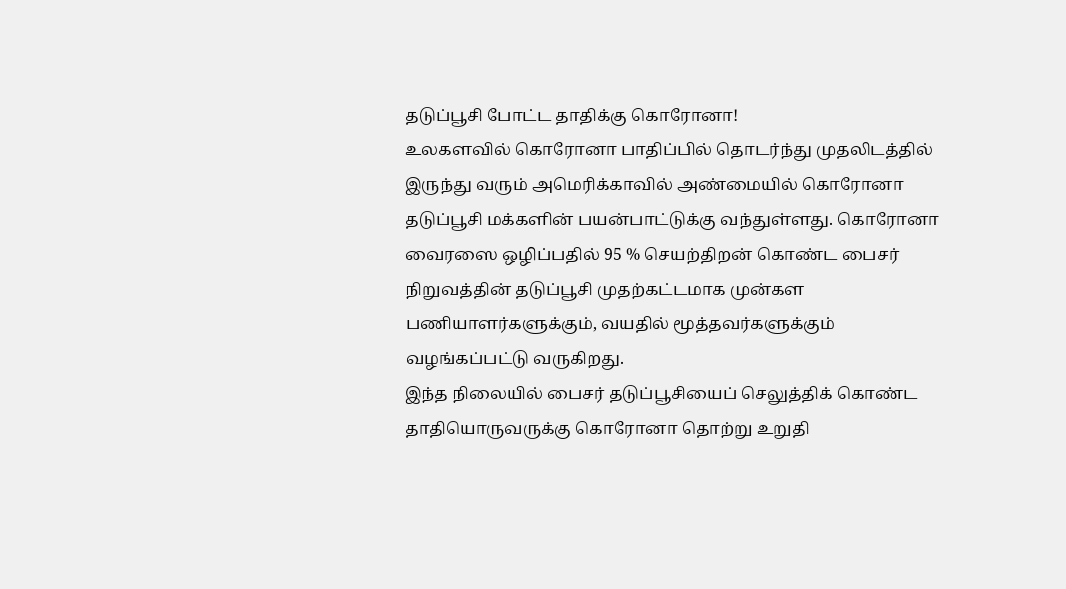தடுப்பூசி போட்ட தாதிக்கு கொரோனா!
உலகளவில் கொரோனா பாதிப்பில் தொடர்ந்து முதலிடத்தில் இருந்து வரும் அமெரிக்காவில் அண்மையில் கொரோனா தடுப்பூசி மக்களின் பயன்பாட்டுக்கு வந்துள்ளது. கொரோனா வைரஸை ஒழிப்பதில் 95 % செயற்திறன் கொண்ட பைசர் நிறுவத்தின் தடுப்பூசி முதற்கட்டமாக முன்கள பணியாளர்களுக்கும், வயதில் மூத்தவர்களுக்கும் வழங்கப்பட்டு வருகிறது.
இந்த நிலையில் பைசர் தடுப்பூசியைப் செலுத்திக் கொண்ட தாதியொருவருக்கு கொரோனா தொற்று உறுதி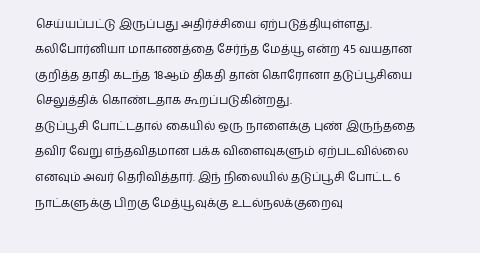செய்யப்பட்டு இருப்பது அதிர்ச்சியை ஏற்படுத்தியுள்ளது. கலிபோர்னியா மாகாணத்தை சேர்ந்த மேத்யூ என்ற 45 வயதான குறித்த தாதி கடந்த 18ஆம் திகதி தான் கொரோனா தடுப்பூசியை செலுத்திக் கொண்டதாக கூறப்படுகின்றது.
தடுப்பூசி போட்டதால் கையில் ஒரு நாளைக்கு புண் இருந்ததை தவிர வேறு எந்தவிதமான பக்க விளைவுகளும் ஏற்படவில்லை எனவும் அவர் தெரிவித்தார். இந் நிலையில் தடுப்பூசி போட்ட 6 நாட்களுக்கு பிறகு மேத்யூவுக்கு உடல்நலக்குறைவு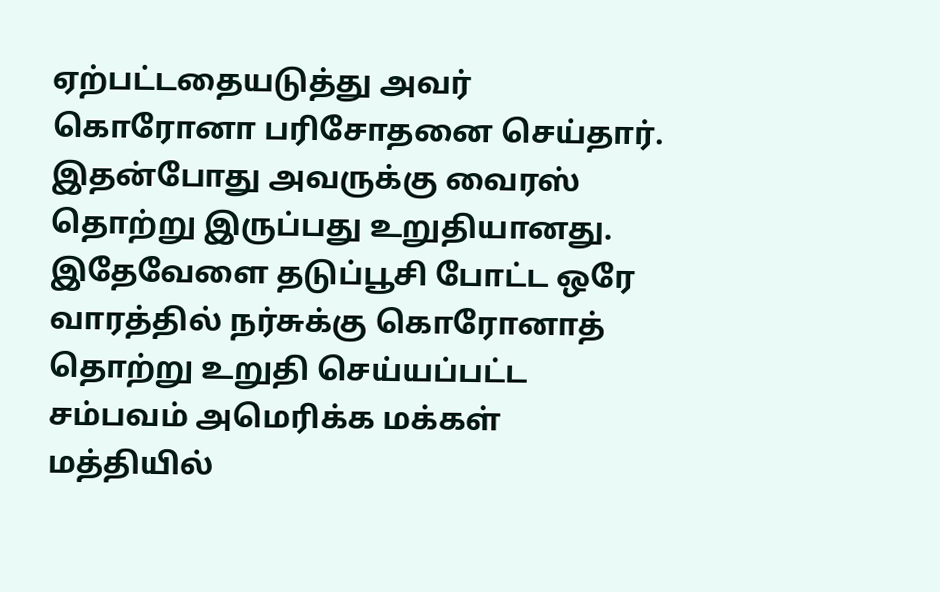ஏற்பட்டதையடுத்து அவர் கொரோனா பரிசோதனை செய்தார். இதன்போது அவருக்கு வைரஸ் தொற்று இருப்பது உறுதியானது.
இதேவேளை தடுப்பூசி போட்ட ஒரே வாரத்தில் நர்சுக்கு கொரோனாத் தொற்று உறுதி செய்யப்பட்ட சம்பவம் அமெரிக்க மக்கள் மத்தியில்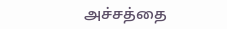அச்சத்தை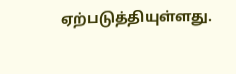ஏற்படுத்தியுள்ளது.